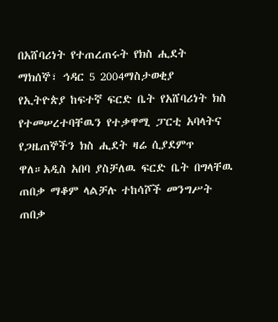በአሸባሪነት የተጠረጠሩት የክስ ሒደት
ማክሰኞ፣ ኅዳር 5 2004ማስታወቂያ
የኢትዮጵያ ከፍተኛ ፍርድ ቤት የአሸባሪነት ክስ የተመሠረተባቸዉን የተቃዋሚ ፓርቲ አባላትና የጋዜጠኞችን ክስ ሒደት ዛሬ ሲያደምጥ ዋለ።አዲስ አበባ ያስቻለዉ ፍርድ ቤት በግላቸዉ ጠበቃ ማቆም ላልቻሉ ተከሳሾች መንግሥት ጠበቃ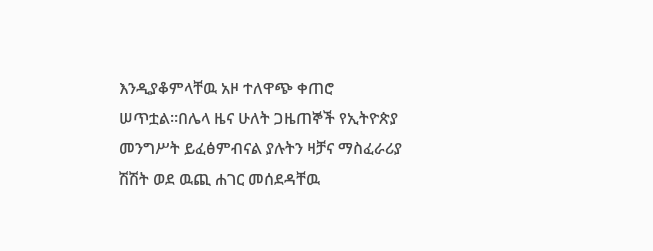እንዲያቆምላቸዉ አዞ ተለዋጭ ቀጠሮ ሠጥቷል።በሌላ ዜና ሁለት ጋዜጠኞች የኢትዮጵያ መንግሥት ይፈፅምብናል ያሉትን ዛቻና ማስፈራሪያ ሽሽት ወደ ዉጪ ሐገር መሰደዳቸዉ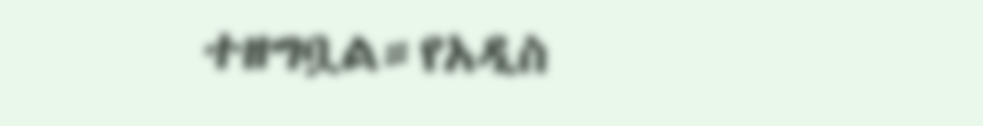ተዘግቧል።የአዲስ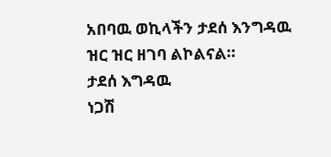አበባዉ ወኪላችን ታደሰ እንግዳዉ ዝር ዝር ዘገባ ልኮልናል።
ታደሰ እግዳዉ
ነጋሽ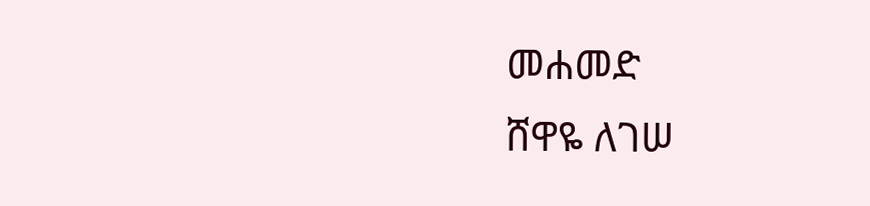መሐመድ
ሸዋዬ ለገሠ